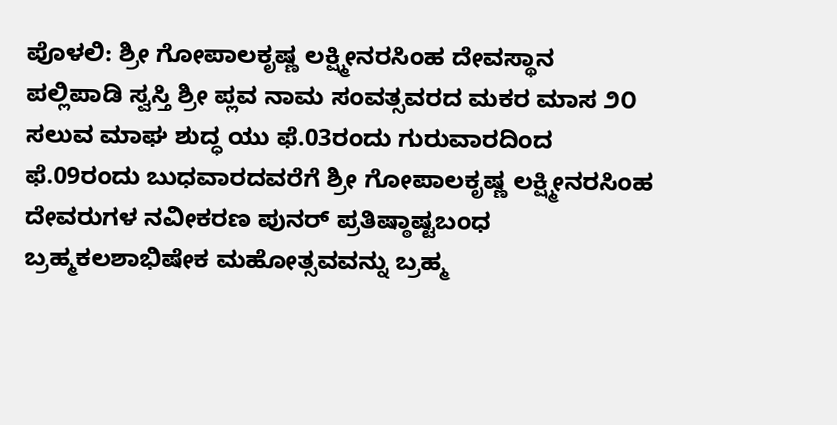ಪೊಳಲಿ: ಶ್ರೀ ಗೋಪಾಲಕೃಷ್ಣ ಲಕ್ಷ್ಮೀನರಸಿಂಹ ದೇವಸ್ಥಾನ ಪಲ್ಲಿಪಾಡಿ ಸ್ವಸ್ತಿ ಶ್ರೀ ಪ್ಲವ ನಾಮ ಸಂವತ್ಸವರದ ಮಕರ ಮಾಸ ೨೦ ಸಲುವ ಮಾಘ ಶುದ್ಧ ಯು ಫೆ.03ರಂದು ಗುರುವಾರದಿಂದ ಫೆ.09ರಂದು ಬುಧವಾರದವರೆಗೆ ಶ್ರೀ ಗೋಪಾಲಕೃಷ್ಣ ಲಕ್ಷ್ಮೀನರಸಿಂಹ ದೇವರುಗಳ ನವೀಕರಣ ಪುನರ್ ಪ್ರತಿಷ್ಠಾಷ್ಟಬಂಧ ಬ್ರಹ್ಮಕಲಶಾಭಿಷೇಕ ಮಹೋತ್ಸವವನ್ನು ಬ್ರಹ್ಮ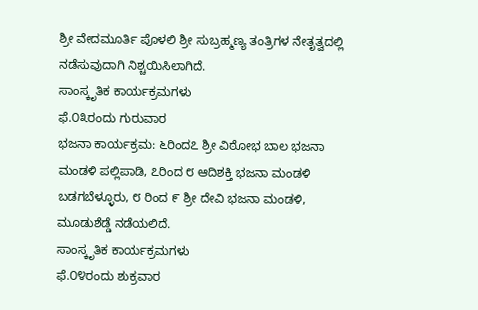ಶ್ರೀ ವೇದಮೂರ್ತಿ ಪೊಳಲಿ ಶ್ರೀ ಸುಬ್ರಹ್ಮಣ್ಯ ತಂತ್ರಿಗಳ ನೇತೃತ್ವದಲ್ಲಿ ನಡೆಸುವುದಾಗಿ ನಿಶ್ಚಯಿಸಿಲಾಗಿದೆ.
ಸಾಂಸ್ಕೃತಿಕ ಕಾರ್ಯಕ್ರಮಗಳು
ಫೆ.೦೩ರಂದು ಗುರುವಾರ
ಭಜನಾ ಕಾರ್ಯಕ್ರಮ: ೬ರಿಂದ೭ ಶ್ರೀ ವಿಠೋಭ ಬಾಲ ಭಜನಾ ಮಂಡಳಿ ಪಲ್ಲಿಪಾಡಿ, ೭ರಿಂದ ೮ ಆದಿಶಕ್ತಿ ಭಜನಾ ಮಂಡಳಿ ಬಡಗಬೆಳ್ಳೂರು, ೮ ರಿಂದ ೯ ಶ್ರೀ ದೇವಿ ಭಜನಾ ಮಂಡಳಿ, ಮೂಡುಶೆಡ್ಡೆ ನಡೆಯಲಿದೆ.
ಸಾಂಸ್ಕೃತಿಕ ಕಾರ್ಯಕ್ರಮಗಳು
ಫೆ.೦೪ರಂದು ಶುಕ್ರವಾರ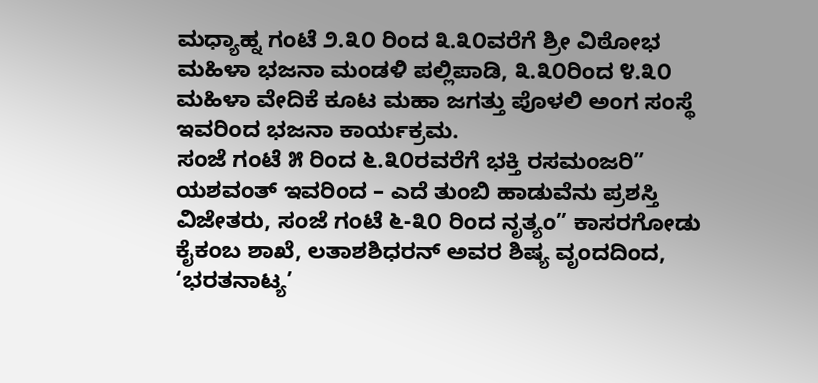ಮಧ್ಯಾಹ್ನ ಗಂಟೆ ೨.೩೦ ರಿಂದ ೩.೩೦ವರೆಗೆ ಶ್ರೀ ವಿಠೋಭ ಮಹಿಳಾ ಭಜನಾ ಮಂಡಳಿ ಪಲ್ಲಿಪಾಡಿ, ೩.೩೦ರಿಂದ ೪.೩೦ ಮಹಿಳಾ ವೇದಿಕೆ ಕೂಟ ಮಹಾ ಜಗತ್ತು ಪೊಳಲಿ ಅಂಗ ಸಂಸ್ಥೆ ಇವರಿಂದ ಭಜನಾ ಕಾರ್ಯಕ್ರಮ.
ಸಂಜೆ ಗಂಟೆ ೫ ರಿಂದ ೬.೩೦ರವರೆಗೆ ಭಕ್ತಿ ರಸಮಂಜರಿ” ಯಶವಂತ್ ಇವರಿಂದ – ಎದೆ ತುಂಬಿ ಹಾಡುವೆನು ಪ್ರಶಸ್ತಿ ವಿಜೇತರು, ಸಂಜೆ ಗಂಟೆ ೬-೩೦ ರಿಂದ ನೃತ್ಯಂ” ಕಾಸರಗೋಡು ಕೈಕಂಬ ಶಾಖೆ, ಲತಾಶಶಿಧರನ್ ಅವರ ಶಿಷ್ಯ ವೃಂದದಿಂದ, ‘ಭರತನಾಟ್ಯ’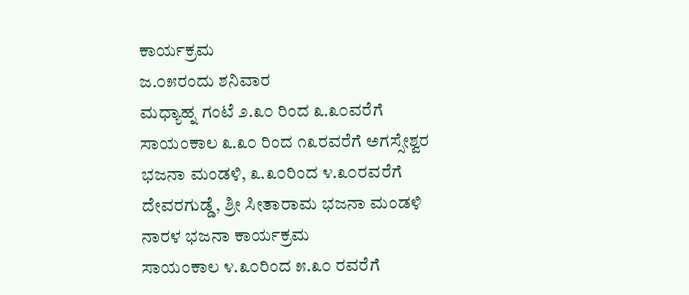ಕಾರ್ಯಕ್ರಮ
ಜ.೦೫ರಂದು ಶನಿವಾರ
ಮಧ್ಯಾಹ್ನ ಗಂಟೆ ೨.೩೦ ರಿಂದ ೩.೩೦ವರೆಗೆ ಸಾಯಂಕಾಲ ೩.೩೦ ರಿಂದ ೧೩ರವರೆಗೆ ಅಗಸ್ಸೇಶ್ವರ ಭಜನಾ ಮಂಡಳಿ, ೩.೩೦ರಿಂದ ೪.೩೦ರವರೆಗೆ ದೇವರಗುಡ್ಡೆ, ಶ್ರೀ ಸೀತಾರಾಮ ಭಜನಾ ಮಂಡಳಿ ನಾರಳ ಭಜನಾ ಕಾರ್ಯಕ್ರಮ
ಸಾಯಂಕಾಲ ೪.೩೦ರಿಂದ ೫.೩೦ ರವರೆಗೆ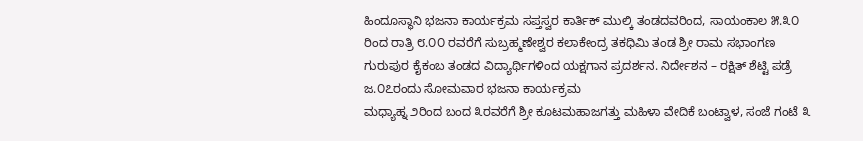ಹಿಂದೂಸ್ಥಾನಿ ಭಜನಾ ಕಾರ್ಯಕ್ರಮ ಸಪ್ತಸ್ವರ ಕಾರ್ತಿಕ್ ಮುಲ್ಕಿ ತಂಡದವರಿಂದ, ಸಾಯಂಕಾಲ ೫.೩೦ ರಿಂದ ರಾತ್ರಿ ೮.೦೦ ರವರೆಗೆ ಸುಬ್ರಹ್ಮಣೇಶ್ವರ ಕಲಾಕೇಂದ್ರ ತಕಧಿಮಿ ತಂಡ ಶ್ರೀ ರಾಮ ಸಭಾಂಗಣ ಗುರುಪುರ ಕೈಕಂಬ ತಂಡದ ವಿದ್ಯಾರ್ಥಿಗಳಿಂದ ಯಕ್ಷಗಾನ ಪ್ರದರ್ಶನ. ನಿರ್ದೇಶನ – ರಕ್ಷಿತ್ ಶೆಟ್ಟಿ ಪಡ್ರೆ
ಜ.೦೭ರಂದು ಸೋಮವಾರ ಭಜನಾ ಕಾರ್ಯಕ್ರಮ
ಮಧ್ಯಾಹ್ನ ೨ರಿಂದ ಬಂದ ೩ರವರೆಗೆ ಶ್ರೀ ಕೂಟಮಹಾಜಗತ್ತು ಮಹಿಳಾ ವೇದಿಕೆ ಬಂಟ್ವಾಳ, ಸಂಜೆ ಗಂಟೆ ೩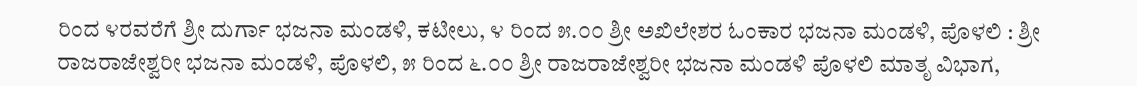ರಿಂದ ೪ರವರೆಗೆ ಶ್ರೀ ದುರ್ಗಾ ಭಜನಾ ಮಂಡಳಿ, ಕಟೀಲು, ೪ ರಿಂದ ೫.೦೦ ಶ್ರೀ ಅಖಿಲೇಶರ ಓಂಕಾರ ಭಜನಾ ಮಂಡಳಿ, ಪೊಳಲಿ : ಶ್ರೀ ರಾಜರಾಜೇಶ್ವರೀ ಭಜನಾ ಮಂಡಳಿ, ಪೊಳಲಿ, ೫ ರಿಂದ ೬.೦೦ ಶ್ರೀ ರಾಜರಾಜೇಶ್ವರೀ ಭಜನಾ ಮಂಡಳಿ ಪೊಳಲಿ ಮಾತೃ ವಿಭಾಗ,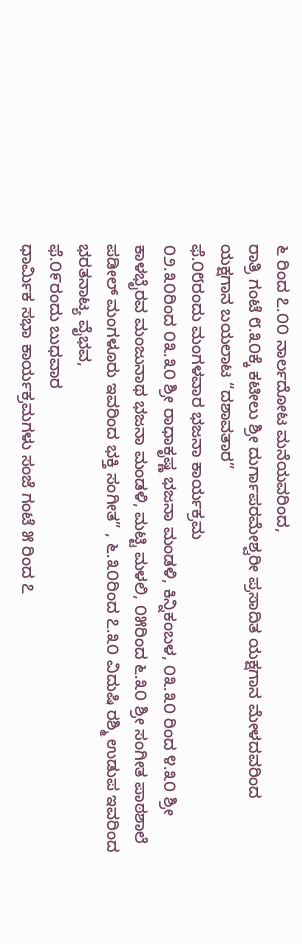೬ ರಿಂದ ೭.೦೦ ನಾರ್ಲದೋಟ ಮನೆಯವರಿಂದ,
ರಾತ್ರಿ ಗಂಟೆ ೮.೩೦ಕ್ಕೆ ಕಟೀಲು ಶ್ರೀ ದುರ್ಗಾಪರಮೇಶ್ವರೀ ಪ್ರಸಾದಿತ ಯಕ್ಷಗಾನ ಮೇಳದವರಿಂದ ಯಕ್ಷಗಾನ ಬಯಲಾಟ “ದಶಾವತಾರ”
ಫೆ.೦೮ರಂದು ಮಂಗಳವಾರ ಭಜನಾ ಕಾರ್ಯಕ್ರಮ
೦೨.೩೦ರಿಂದ ೦೩.೩೦ ಶ್ರೀ ರಾಧಾಕೃಷ್ಣ ಭಜನಾ ಮಂಡಳಿ, ಕಿನ್ನಿಕಂಬಳ, ೦೩.೩೦ ರಿಂದ ೪.೩೦ ಶ್ರೀ ಕಾಳಭೈರವ ಮಂಜುನಾಥ ಭಜನಾ ಮಂಡಳಿ, ಮಟ್ಟಿ ಮಳಲಿ, ೦೫ರಿಂದ ೬.೩೦ ಶ್ರೀ ಸಂಗೀತ ಪಾಠಶಾಲೆ ಪಡೀಲ್ ಮಂಗಳೂರು ಇವರಿಂದ ಭಕ್ತಿ ಸಂಗೀತ” , ೬.೩೦ರಿಂದ ೭.೩೦ ವಿದುಷಿ ರಶ್ಮಿ ಉಡುಪ ಇವರಿಂದ ಭರತನಾಟ್ಯ ವೈಭವ,
ಫೆ.೦೯ರಂದು ಬುಧವಾರ
ಧಾರ್ಮಿಕ ಸಭಾ ಕಾರ್ಯಕ್ರಮಗಳು ಸಂಜೆ ಗಂಟೆ ೫ ರಿಂದ ೭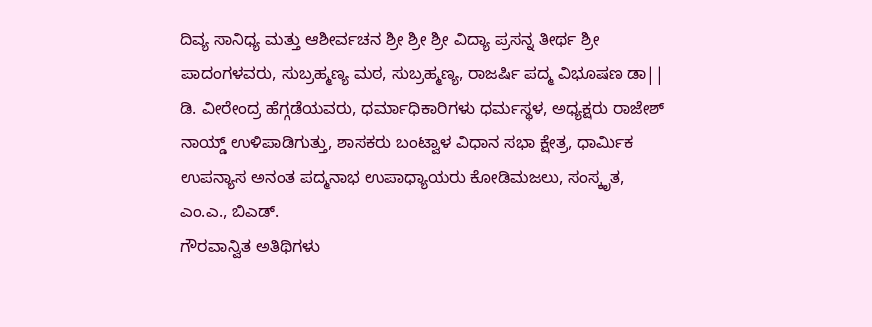ದಿವ್ಯ ಸಾನಿಧ್ಯ ಮತ್ತು ಆಶೀರ್ವಚನ ಶ್ರೀ ಶ್ರೀ ಶ್ರೀ ವಿದ್ಯಾ ಪ್ರಸನ್ನ ತೀರ್ಥ ಶ್ರೀ ಪಾದಂಗಳವರು, ಸುಬ್ರಹ್ಮಣ್ಯ ಮಠ, ಸುಬ್ರಹ್ಮಣ್ಯ, ರಾಜರ್ಷಿ ಪದ್ಮ ವಿಭೂಷಣ ಡಾ|| ಡಿ. ವೀರೇಂದ್ರ ಹೆಗ್ಗಡೆಯವರು, ಧರ್ಮಾಧಿಕಾರಿಗಳು ಧರ್ಮಸ್ಥಳ, ಅಧ್ಯಕ್ಷರು ರಾಜೇಶ್ ನಾಯ್ಡ್ ಉಳಿಪಾಡಿಗುತ್ತು, ಶಾಸಕರು ಬಂಟ್ವಾಳ ವಿಧಾನ ಸಭಾ ಕ್ಷೇತ್ರ, ಧಾರ್ಮಿಕ ಉಪನ್ಯಾಸ ಅನಂತ ಪದ್ಮನಾಭ ಉಪಾಧ್ಯಾಯರು ಕೋಡಿಮಜಲು, ಸಂಸ್ಕೃತ, ಎಂ.ಎ., ಬಿಎಡ್.
ಗೌರವಾನ್ವಿತ ಅತಿಥಿಗಳು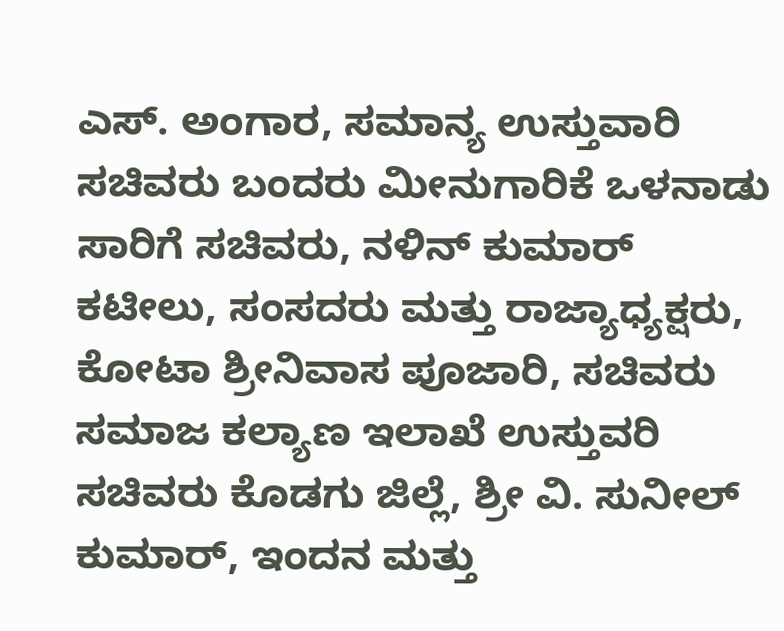ಎಸ್. ಅಂಗಾರ, ಸಮಾನ್ಯ ಉಸ್ತುವಾರಿ ಸಚಿವರು ಬಂದರು ಮೀನುಗಾರಿಕೆ ಒಳನಾಡು ಸಾರಿಗೆ ಸಚಿವರು, ನಳಿನ್ ಕುಮಾರ್ ಕಟೀಲು, ಸಂಸದರು ಮತ್ತು ರಾಜ್ಯಾಧ್ಯಕ್ಷರು, ಕೋಟಾ ಶ್ರೀನಿವಾಸ ಪೂಜಾರಿ, ಸಚಿವರು ಸಮಾಜ ಕಲ್ಯಾಣ ಇಲಾಖೆ ಉಸ್ತುವರಿ ಸಚಿವರು ಕೊಡಗು ಜಿಲ್ಲೆ, ಶ್ರೀ ವಿ. ಸುನೀಲ್ ಕುಮಾರ್, ಇಂದನ ಮತ್ತು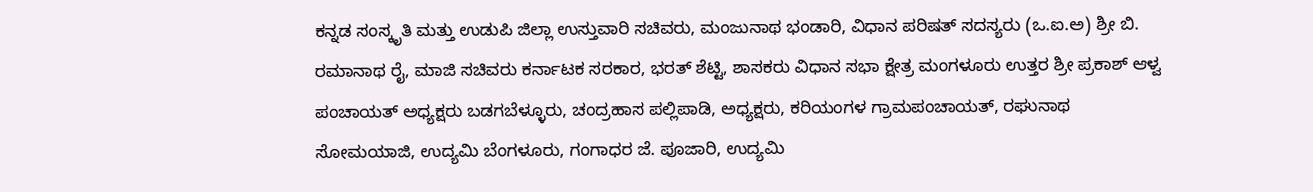ಕನ್ನಡ ಸಂಸ್ಕೃತಿ ಮತ್ತು ಉಡುಪಿ ಜಿಲ್ಲಾ ಉಸ್ತುವಾರಿ ಸಚಿವರು, ಮಂಜುನಾಥ ಭಂಡಾರಿ, ವಿಧಾನ ಪರಿಷತ್ ಸದಸ್ಯರು (ಒ.ಐ.ಅ) ಶ್ರೀ ಬಿ. ರಮಾನಾಥ ರೈ, ಮಾಜಿ ಸಚಿವರು ಕರ್ನಾಟಕ ಸರಕಾರ, ಭರತ್ ಶೆಟ್ಟಿ, ಶಾಸಕರು ವಿಧಾನ ಸಭಾ ಕ್ಷೇತ್ರ ಮಂಗಳೂರು ಉತ್ತರ ಶ್ರೀ ಪ್ರಕಾಶ್ ಆಳ್ವ ಪಂಚಾಯತ್ ಅಧ್ಯಕ್ಷರು ಬಡಗಬೆಳ್ಳೂರು, ಚಂದ್ರಹಾಸ ಪಲ್ಲಿಪಾಡಿ, ಅಧ್ಯಕ್ಷರು, ಕರಿಯಂಗಳ ಗ್ರಾಮಪಂಚಾಯತ್, ರಘುನಾಥ ಸೋಮಯಾಜಿ, ಉದ್ಯಮಿ ಬೆಂಗಳೂರು, ಗಂಗಾಧರ ಜೆ. ಪೂಜಾರಿ, ಉದ್ಯಮಿ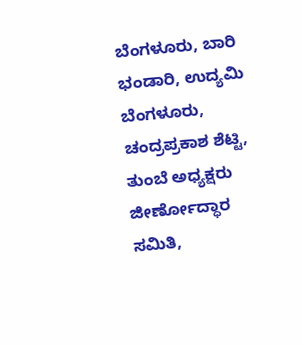ಬೆಂಗಳೂರು, ಬಾರಿ ಭಂಡಾರಿ, ಉದ್ಯಮಿ ಬೆಂಗಳೂರು, ಚಂದ್ರಪ್ರಕಾಶ ಶೆಟ್ಟಿ, ತುಂಬೆ ಅಧ್ಯಕ್ಷರು ಜೀರ್ಣೋದ್ಧಾರ ಸಮಿತಿ,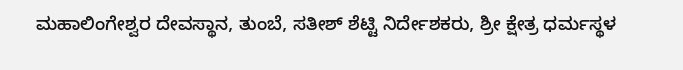ಮಹಾಲಿಂಗೇಶ್ವರ ದೇವಸ್ಥಾನ, ತುಂಬೆ, ಸತೀಶ್ ಶೆಟ್ಟಿ ನಿರ್ದೇಶಕರು, ಶ್ರೀ ಕ್ಷೇತ್ರ ಧರ್ಮಸ್ಥಳ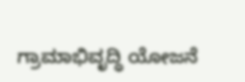ಗ್ರಾಮಾಭಿವೃದ್ಧಿ ಯೋಜನೆ